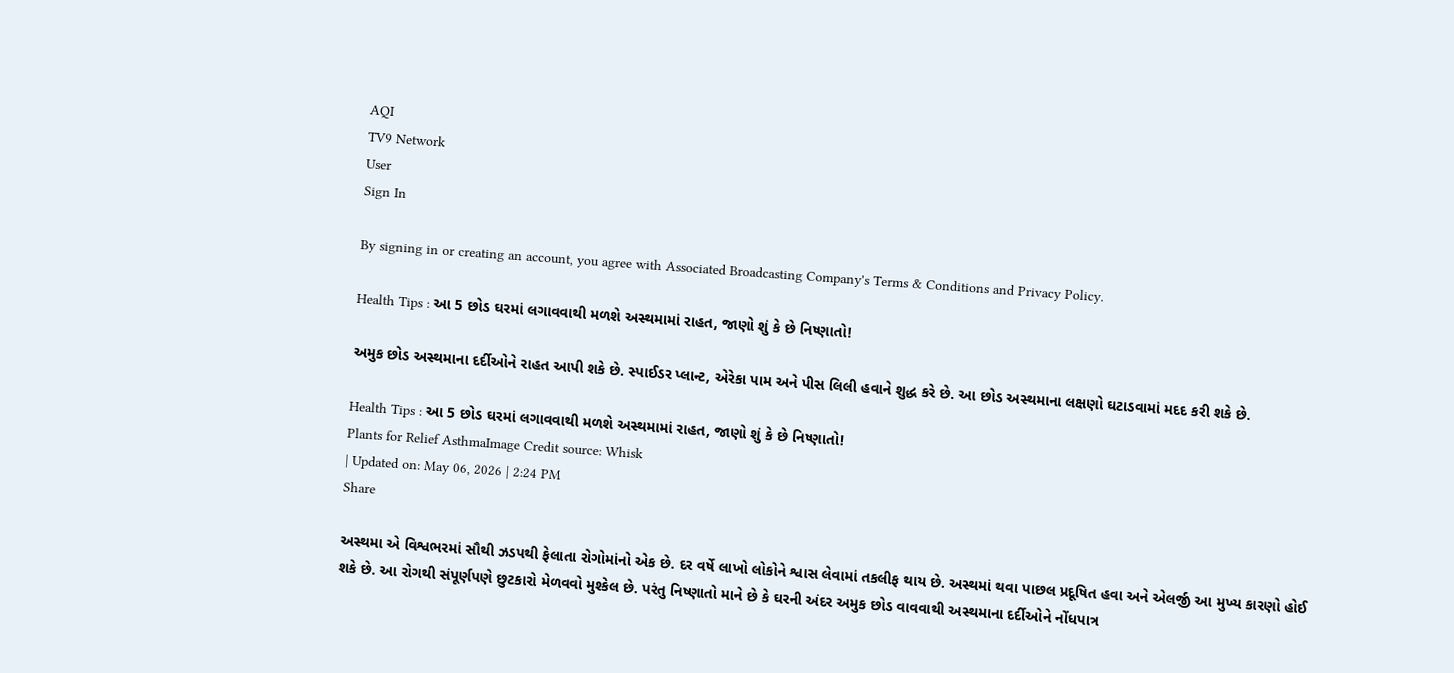AQI
TV9 Network
User
Sign In

By signing in or creating an account, you agree with Associated Broadcasting Company's Terms & Conditions and Privacy Policy.

Health Tips : આ 5 છોડ ઘરમાં લગાવવાથી મળશે અસ્થમામાં રાહત, જાણો શું કે છે નિષ્ણાતો!

અમુક છોડ અસ્થમાના દર્દીઓને રાહત આપી શકે છે. સ્પાઈડર પ્લાન્ટ, એરેકા પામ અને પીસ લિલી હવાને શુદ્ધ કરે છે. આ છોડ અસ્થમાના લક્ષણો ઘટાડવામાં મદદ કરી શકે છે.

Health Tips : આ 5 છોડ ઘરમાં લગાવવાથી મળશે અસ્થમામાં રાહત, જાણો શું કે છે નિષ્ણાતો!
Plants for Relief AsthmaImage Credit source: Whisk
| Updated on: May 06, 2026 | 2:24 PM
Share

અસ્થમા એ વિશ્વભરમાં સૌથી ઝડપથી ફેલાતા રોગોમાંનો એક છે. દર વર્ષે લાખો લોકોને શ્વાસ લેવામાં તકલીફ થાય છે. અસ્થમાં થવા પાછલ પ્રદૂષિત હવા અને એલર્જી આ મુખ્ય કારણો હોઈ શકે છે. આ રોગથી સંપૂર્ણપણે છુટકારો મેળવવો મુશ્કેલ છે. પરંતુ નિષ્ણાતો માને છે કે ઘરની અંદર અમુક છોડ વાવવાથી અસ્થમાના દર્દીઓને નોંધપાત્ર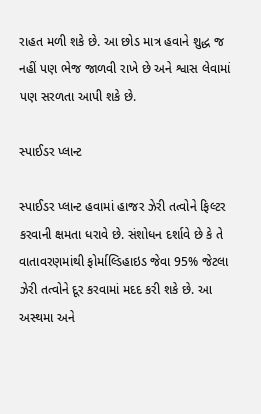રાહત મળી શકે છે. આ છોડ માત્ર હવાને શુદ્ધ જ નહીં પણ ભેજ જાળવી રાખે છે અને શ્વાસ લેવામાં પણ સરળતા આપી શકે છે.

સ્પાઈડર પ્લાન્ટ

સ્પાઈડર પ્લાન્ટ હવામાં હાજર ઝેરી તત્વોને ફિલ્ટર કરવાની ક્ષમતા ધરાવે છે. સંશોધન દર્શાવે છે કે તે વાતાવરણમાંથી ફોર્માલ્ડિહાઇડ જેવા 95% જેટલા ઝેરી તત્વોને દૂર કરવામાં મદદ કરી શકે છે. આ અસ્થમા અને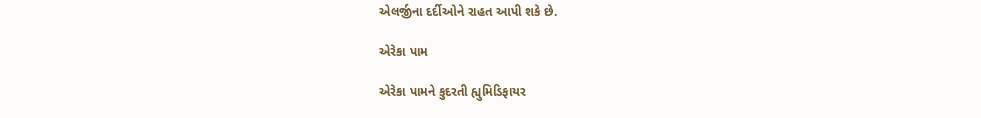એલર્જીના દર્દીઓને રાહત આપી શકે છે.

એરેકા પામ

એરેકા પામને કુદરતી હ્યુમિડિફાયર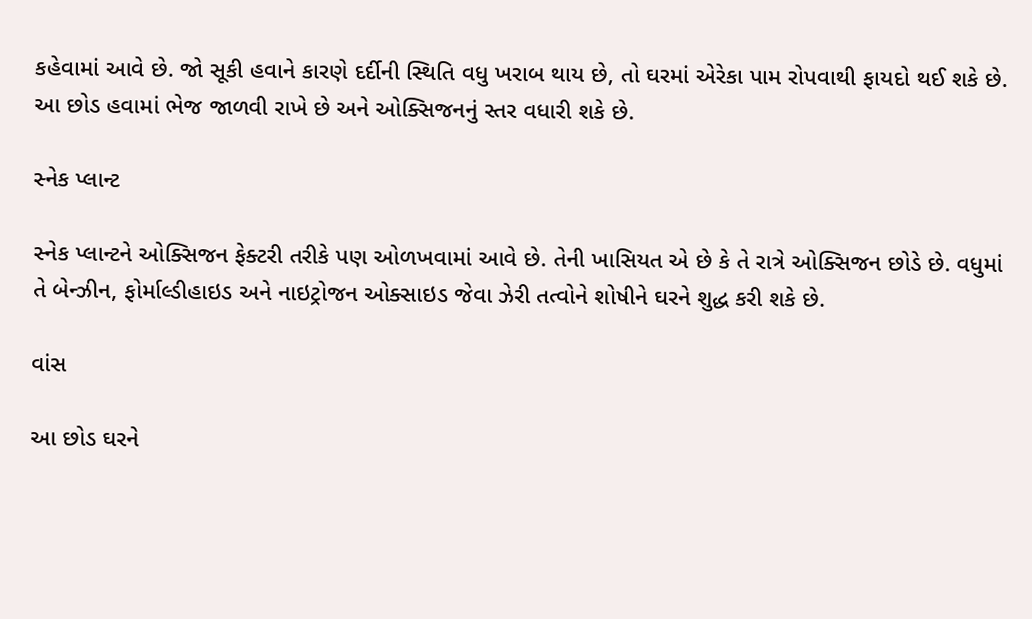કહેવામાં આવે છે. જો સૂકી હવાને કારણે દર્દીની સ્થિતિ વધુ ખરાબ થાય છે, તો ઘરમાં એરેકા પામ રોપવાથી ફાયદો થઈ શકે છે. આ છોડ હવામાં ભેજ જાળવી રાખે છે અને ઓક્સિજનનું સ્તર વધારી શકે છે.

સ્નેક પ્લાન્ટ

સ્નેક પ્લાન્ટને ઓક્સિજન ફેક્ટરી તરીકે પણ ઓળખવામાં આવે છે. તેની ખાસિયત એ છે કે તે રાત્રે ઓક્સિજન છોડે છે. વધુમાં તે બેન્ઝીન, ફોર્માલ્ડીહાઇડ અને નાઇટ્રોજન ઓક્સાઇડ જેવા ઝેરી તત્વોને શોષીને ઘરને શુદ્ધ કરી શકે છે.

વાંસ

આ છોડ ઘરને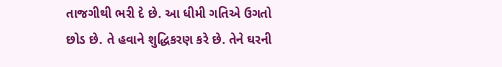તાજગીથી ભરી દે છે. આ ધીમી ગતિએ ઉગતો છોડ છે. તે હવાને શુદ્ધિકરણ કરે છે. તેને ઘરની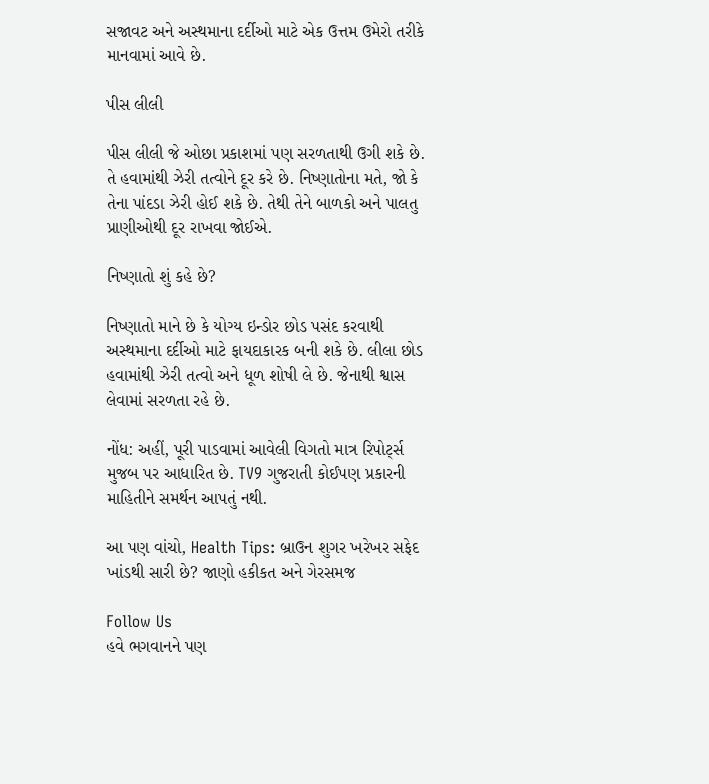સજાવટ અને અસ્થમાના દર્દીઓ માટે એક ઉત્તમ ઉમેરો તરીકે માનવામાં આવે છે.

પીસ લીલી

પીસ લીલી જે ઓછા પ્રકાશમાં પણ સરળતાથી ઉગી શકે છે. તે હવામાંથી ઝેરી તત્વોને દૂર કરે છે. નિષ્ણાતોના મતે, જો કે તેના પાંદડા ઝેરી હોઈ શકે છે. તેથી તેને બાળકો અને પાલતુ પ્રાણીઓથી દૂર રાખવા જોઈએ.

નિષ્ણાતો શું કહે છે?

નિષ્ણાતો માને છે કે યોગ્ય ઇન્ડોર છોડ પસંદ કરવાથી અસ્થમાના દર્દીઓ માટે ફાયદાકારક બની શકે છે. લીલા છોડ હવામાંથી ઝેરી તત્વો અને ધૂળ શોષી લે છે. જેનાથી શ્વાસ લેવામાં સરળતા રહે છે.

નોંધ: અહીં, પૂરી પાડવામાં આવેલી વિગતો માત્ર રિપોર્ટ્સ મુજબ પર આધારિત છે. TV9 ગુજરાતી કોઈપણ પ્રકારની માહિતીને સમર્થન આપતું નથી.

આ પણ વાંચો, Health Tips: બ્રાઉન શુગર ખરેખર સફેદ ખાંડથી સારી છે? જાણો હકીકત અને ગેરસમજ

Follow Us
હવે ભગવાનને પણ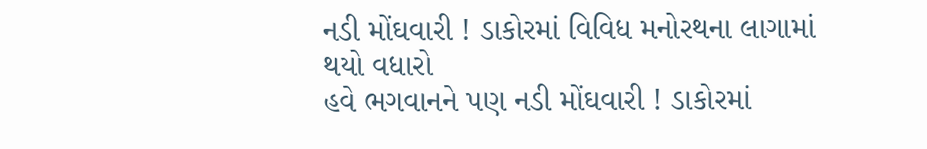નડી મોંઘવારી ! ડાકોરમાં વિવિધ મનોરથના લાગામાં થયો વધારો
હવે ભગવાનને પણ નડી મોંઘવારી ! ડાકોરમાં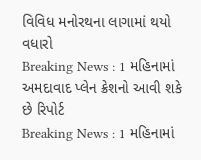વિવિધ મનોરથના લાગામાં થયો વધારો
Breaking News : 1 મહિનામાં અમદાવાદ પ્લેન ક્રેશનો આવી શકે છે રિપોર્ટ
Breaking News : 1 મહિનામાં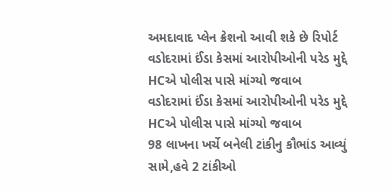અમદાવાદ પ્લેન ક્રેશનો આવી શકે છે રિપોર્ટ
વડોદરામાં ઈંડા કેસમાં આરોપીઓની પરેડ મુદ્દે HCએ પોલીસ પાસે માંગ્યો જવાબ
વડોદરામાં ઈંડા કેસમાં આરોપીઓની પરેડ મુદ્દે HCએ પોલીસ પાસે માંગ્યો જવાબ
98 લાખના ખર્ચે બનેલી ટાંકીનુ કૌભાંડ આવ્યું સામે,હવે 2 ટાંકીઓ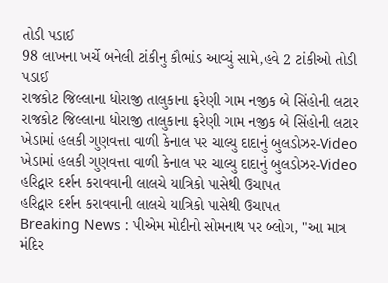તોડી પડાઈ
98 લાખના ખર્ચે બનેલી ટાંકીનુ કૌભાંડ આવ્યું સામે,હવે 2 ટાંકીઓ તોડી પડાઈ
રાજકોટ જિલ્લાના ધોરાજી તાલુકાના ફરેણી ગામ નજીક બે સિંહોની લટાર
રાજકોટ જિલ્લાના ધોરાજી તાલુકાના ફરેણી ગામ નજીક બે સિંહોની લટાર
ખેડામાં હલકી ગુણવત્તા વાળી કેનાલ પર ચાલ્યુ દાદાનું બુલડોઝર-Video
ખેડામાં હલકી ગુણવત્તા વાળી કેનાલ પર ચાલ્યુ દાદાનું બુલડોઝર-Video
હરિદ્વાર દર્શન કરાવવાની લાલચે યાત્રિકો પાસેથી ઉચાપત
હરિદ્વાર દર્શન કરાવવાની લાલચે યાત્રિકો પાસેથી ઉચાપત
Breaking News : પીએમ મોદીનો સોમનાથ પર બ્લોગ, "આ માત્ર મંદિર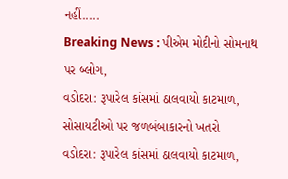નહીં.....
Breaking News : પીએમ મોદીનો સોમનાથ પર બ્લોગ,
વડોદરા: રૂપારેલ કાંસમાં ઠાલવાયો કાટમાળ, સોસાયટીઓ પર જળબંબાકારનો ખતરો
વડોદરા: રૂપારેલ કાંસમાં ઠાલવાયો કાટમાળ,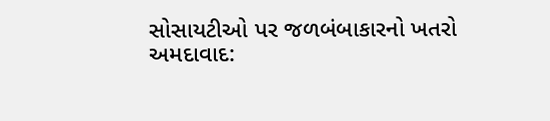સોસાયટીઓ પર જળબંબાકારનો ખતરો
અમદાવાદ: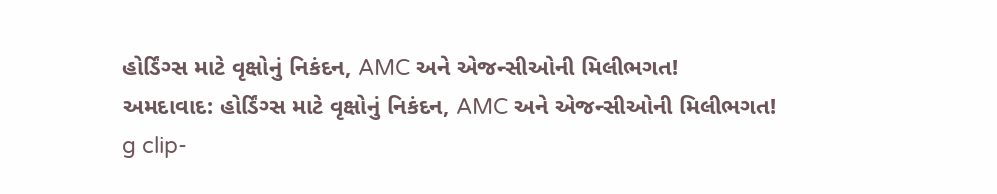હોર્ડિંગ્સ માટે વૃક્ષોનું નિકંદન, AMC અને એજન્સીઓની મિલીભગત!
અમદાવાદ: હોર્ડિંગ્સ માટે વૃક્ષોનું નિકંદન, AMC અને એજન્સીઓની મિલીભગત!
g clip-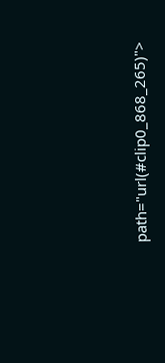path="url(#clip0_868_265)">